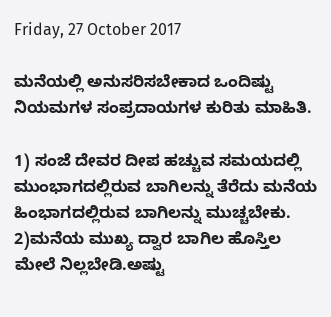Friday, 27 October 2017

ಮನೆಯಲ್ಲಿ ಅನುಸರಿಸಬೇಕಾದ ಒಂದಿಷ್ಟು ನಿಯಮಗಳ ಸಂಪ್ರದಾಯಗಳ ಕುರಿತು ಮಾಹಿತಿ.

1) ಸಂಜೆ ದೇವರ ದೀಪ ಹಚ್ಚುವ ಸಮಯದಲ್ಲಿ ಮುಂಭಾಗದಲ್ಲಿರುವ ಬಾಗಿಲನ್ನು ತೆರೆದು ಮನೆಯ ಹಿಂಭಾಗದಲ್ಲಿರುವ ಬಾಗಿಲನ್ನು ಮುಚ್ಚಬೇಕು.
2)ಮನೆಯ ಮುಖ್ಯ ದ್ವಾರ ಬಾಗಿಲ ಹೊಸ್ತಿಲ ಮೇಲೆ ನಿಲ್ಲಬೇಡಿ.ಅಷ್ಟು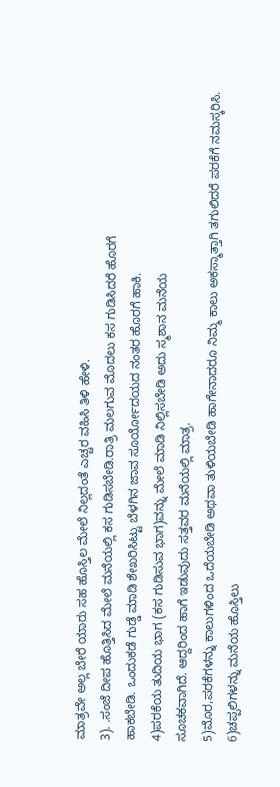ಮಾತ್ರವೇ ಅಲ್ಲ ಬೇರೆ ಯಾರು ಸಹ ಹೊಸ್ತಿಲ ಮೇಲೆ ನಿಲ್ಲದಂತೆ ಎಚ್ಚರ ವಹಿಸಿ ತಿಳಿ ಹೇಳಿ.
3). .ಸಂಜೆ ದೀಪ ಹೊತ್ತಿಸಿದ ಮೇಲೆ ಮನೆಯಲ್ಲಿ ಕಸ ಗುಡಿಸಬೇಡಿ.ರಾತ್ರಿ ಮಲಗುವ ಮೊದಲು ಕಸ ಗುಡಿಸಿದರೆ ಹೊರಗೆ
ಹಾಕಬೇಡಿ. ಒಂದುಕಡೆ ಗುಡ್ಡೆ ಮಾಡಿ ಶೇಖರಿಸಿಟ್ಟು ಬೆಳಗಿನ ಜಾವ ಸೂರ್ಯೋದಯದ ನಂತರ ಹೊರಗೆ ಹಾಕಿ.
4)ಪರಕೆಯ ತುದಿಯ ಭಾಗ (ಕಸ ಗುಡಿಸುವ ಭಾಗ)ವನ್ನು ಮೇಲೆ ಮಾಡಿ ನಿಲ್ಲಿಸಬೇಡಿ ಅದು ಸ್ಮಶಾನ ಮನೆಯ
ಸೂಚಕವಾಗಿದೆ. ಆದ್ದರಿಂದ ಹಾಗೆ ಇಡುವುದು ಸತ್ತವರ ಮನೆಯಲ್ಲಿ ಮಾತ್ರ.
5)ಮೊರ,ಪರಕೆಗಳನ್ನು ಕಾಲುಗಳಿಂದ ಒದೆಯಬೇಡಿ ಅಥವಾ ತುಳಿಯಬೇಡಿ ಹಾಗೇನಾದರೂ ನಿಮ್ಮ ಕಾಲು ಅಕಸ್ಮಾತ್ತಾಗಿ ತಗುಲಿದರೆ ಪರಕೆಗೆ ನಮಸ್ಕರಿಸಿ.
6)ಚಪ್ಪಲಿಗಳನ್ನು ಮನೆಯ ಹೊಸ್ತಿಲು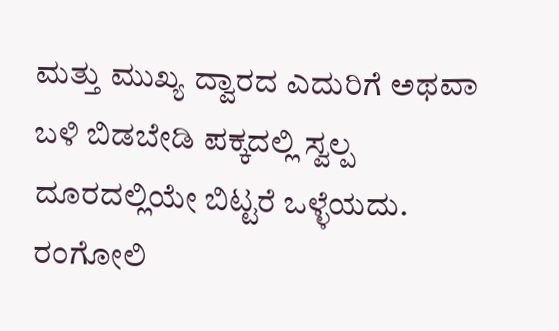ಮತ್ತು ಮುಖ್ಯ ದ್ವಾರದ ಎದುರಿಗೆ ಅಥವಾ ಬಳಿ ಬಿಡಬೇಡಿ ಪಕ್ಕದಲ್ಲಿ ಸ್ವಲ್ಪ
ದೂರದಲ್ಲಿಯೇ ಬಿಟ್ಟರೆ ಒಳ್ಳೆಯದು.
ರಂಗೋಲಿ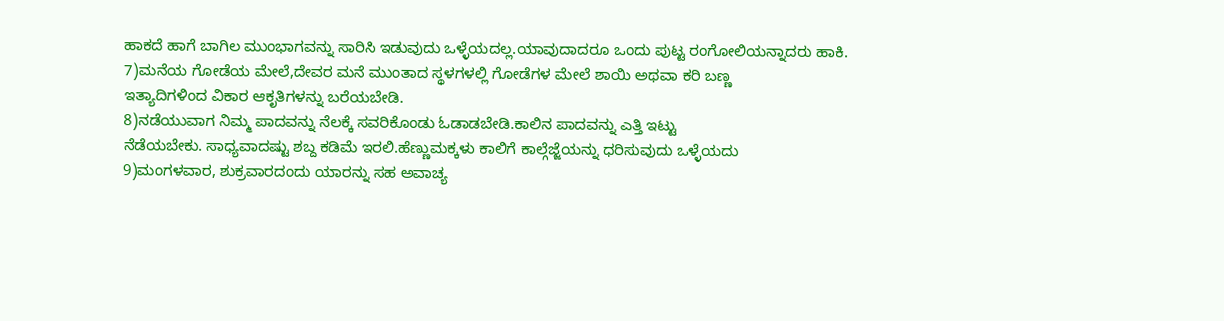ಹಾಕದೆ ಹಾಗೆ ಬಾಗಿಲ ಮುಂಭಾಗವನ್ನು ಸಾರಿಸಿ ಇಡುವುದು ಒಳ್ಳೆಯದಲ್ಲ.ಯಾವುದಾದರೂ ಒಂದು ಪುಟ್ಟ ರಂಗೋಲಿಯನ್ನಾದರು ಹಾಕಿ.
7)ಮನೆಯ ಗೋಡೆಯ ಮೇಲೆ,ದೇವರ ಮನೆ ಮುಂತಾದ ಸ್ಥಳಗಳಲ್ಲಿ ಗೋಡೆಗಳ ಮೇಲೆ ಶಾಯಿ ಅಥವಾ ಕರಿ ಬಣ್ಣ
ಇತ್ಯಾದಿಗಳಿಂದ ವಿಕಾರ ಆಕೃತಿಗಳನ್ನು ಬರೆಯಬೇಡಿ.
8)ನಡೆಯುವಾಗ ನಿಮ್ಮ ಪಾದವನ್ನು ನೆಲಕ್ಕೆ ಸವರಿಕೊಂಡು ಓಡಾಡಬೇಡಿ.ಕಾಲಿನ ಪಾದವನ್ನು ಎತ್ತಿ ಇಟ್ಟು
ನೆಡೆಯಬೇಕು. ಸಾಧ್ಯವಾದಷ್ಟು ಶಬ್ದ ಕಡಿಮೆ ಇರಲಿ.ಹೆಣ್ಣುಮಕ್ಕಳು ಕಾಲಿಗೆ ಕಾಲ್ಗೆಜ್ಜೆಯನ್ನು ಧರಿಸುವುದು ಒಳ್ಳೆಯದು
9)ಮಂಗಳವಾರ, ಶುಕ್ರವಾರದಂದು ಯಾರನ್ನು ಸಹ ಅವಾಚ್ಯ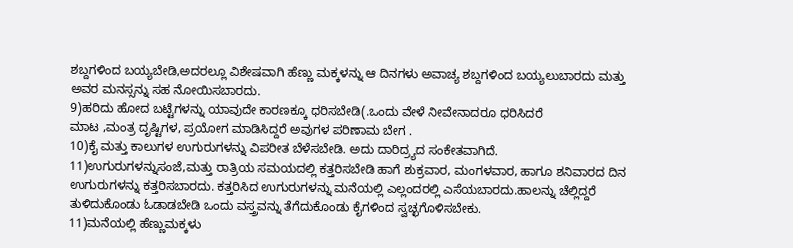ಶಬ್ದಗಳಿಂದ ಬಯ್ಯಬೇಡಿ,ಅದರಲ್ಲೂ ವಿಶೇಷವಾಗಿ ಹೆಣ್ಣು ಮಕ್ಕಳನ್ನು ಆ ದಿನಗಳು ಅವಾಚ್ಯ ಶಬ್ದಗಳಿಂದ ಬಯ್ಯಲುಬಾರದು ಮತ್ತು ಅವರ ಮನಸ್ಸನ್ನು ಸಹ ನೋಯಿಸಬಾರದು.
9)ಹರಿದು ಹೋದ ಬಟ್ಟೆಗಳನ್ನು ಯಾವುದೇ ಕಾರಣಕ್ಕೂ ಧರಿಸಬೇಡಿ(.ಒಂದು ವೇಳೆ ನೀವೇನಾದರೂ ಧರಿಸಿದರೆ
ಮಾಟ ,ಮಂತ್ರ ದೃಷ್ಟಿಗಳ, ಪ್ರಯೋಗ ಮಾಡಿಸಿದ್ದರೆ ಅವುಗಳ ಪರಿಣಾಮ ಬೇಗ .
10)ಕೈ ಮತ್ತು ಕಾಲುಗಳ ಉಗುರುಗಳನ್ನು ವಿಪರೀತ ಬೆಳೆಸಬೇಡಿ. ಅದು ದಾರಿದ್ರ್ಯದ ಸಂಕೇತವಾಗಿದೆ.
11)ಉಗುರುಗಳನ್ನುಸಂಜೆ,ಮತ್ತು ರಾತ್ರಿಯ ಸಮಯದಲ್ಲಿ ಕತ್ತರಿಸಬೇಡಿ ಹಾಗೆ ಶುಕ್ರವಾರ, ಮಂಗಳವಾರ, ಹಾಗೂ ಶನಿವಾರದ ದಿನ
ಉಗುರುಗಳನ್ನು ಕತ್ತರಿಸಬಾರದು. ಕತ್ತರಿಸಿದ ಉಗುರುಗಳನ್ನು ಮನೆಯಲ್ಲಿ ಎಲ್ಲಂದರಲ್ಲಿ ಎಸೆಯಬಾರದು.ಹಾಲನ್ನು ಚೆಲ್ಲಿದ್ದರೆ ತುಳಿದುಕೊಂಡು ಓಡಾಡಬೇಡಿ ಒಂದು ವಸ್ತ್ರವನ್ನು ತೆಗೆದುಕೊಂಡು ಕೈಗಳಿಂದ ಸ್ವಚ್ಛಗೊಳಿಸಬೇಕು.
11)ಮನೆಯಲ್ಲಿ ಹೆಣ್ಣುಮಕ್ಕಳು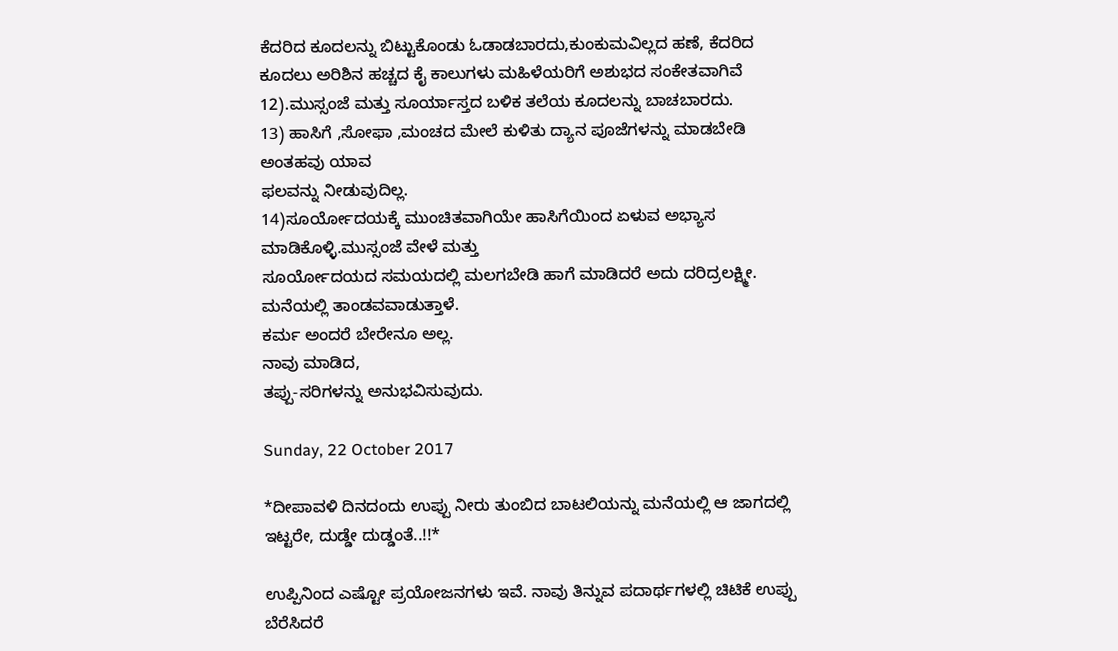ಕೆದರಿದ ಕೂದಲನ್ನು ಬಿಟ್ಟುಕೊಂಡು ಓಡಾಡಬಾರದು,ಕುಂಕುಮವಿಲ್ಲದ ಹಣೆ, ಕೆದರಿದ ಕೂದಲು ಅರಿಶಿನ ಹಚ್ಚದ ಕೈ ಕಾಲುಗಳು ಮಹಿಳೆಯರಿಗೆ ಅಶುಭದ ಸಂಕೇತವಾಗಿವೆ
12).ಮುಸ್ಸಂಜೆ ಮತ್ತು ಸೂರ್ಯಾಸ್ತದ ಬಳಿಕ ತಲೆಯ ಕೂದಲನ್ನು ಬಾಚಬಾರದು.
13) ಹಾಸಿಗೆ ,ಸೋಫಾ ,ಮಂಚದ ಮೇಲೆ ಕುಳಿತು ದ್ಯಾನ ಪೂಜೆಗಳನ್ನು ಮಾಡಬೇಡಿ ಅಂತಹವು ಯಾವ
ಫಲವನ್ನು ನೀಡುವುದಿಲ್ಲ.
14)ಸೂರ್ಯೋದಯಕ್ಕೆ ಮುಂಚಿತವಾಗಿಯೇ ಹಾಸಿಗೆಯಿಂದ ಏಳುವ ಅಭ್ಯಾಸ ಮಾಡಿಕೊಳ್ಳಿ.ಮುಸ್ಸಂಜೆ ವೇಳೆ ಮತ್ತು
ಸೂರ್ಯೋದಯದ ಸಮಯದಲ್ಲಿ ಮಲಗಬೇಡಿ ಹಾಗೆ ಮಾಡಿದರೆ ಅದು ದರಿದ್ರಲಕ್ಷ್ಮೀ. ಮನೆಯಲ್ಲಿ ತಾಂಡವವಾಡುತ್ತಾಳೆ.
ಕರ್ಮ ಅಂದರೆ ಬೇರೇನೂ ಅಲ್ಲ.
ನಾವು ಮಾಡಿದ,
ತಪ್ಪು-ಸರಿಗಳನ್ನು ಅನುಭವಿಸುವುದು.

Sunday, 22 October 2017

*ದೀಪಾವಳಿ ದಿನದಂದು ಉಪ್ಪು ನೀರು ತುಂಬಿದ ಬಾಟಲಿಯನ್ನು ಮನೆಯಲ್ಲಿ ಆ ಜಾಗದಲ್ಲಿ ಇಟ್ಟರೇ, ದುಡ್ಡೇ ದುಡ್ಡಂತೆ..!!*

ಉಪ್ಪಿನಿಂದ ಎಷ್ಟೋ ಪ್ರಯೋಜನಗಳು ಇವೆ. ನಾವು ತಿನ್ನುವ ಪದಾರ್ಥಗಳಲ್ಲಿ ಚಿಟಿಕೆ ಉಪ್ಪು ಬೆರೆಸಿದರೆ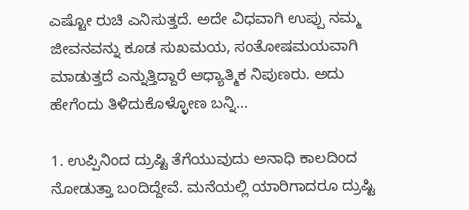ಎಷ್ಟೋ ರುಚಿ ಎನಿಸುತ್ತದೆ. ಅದೇ ವಿಧವಾಗಿ ಉಪ್ಪು ನಮ್ಮ ಜೀವನವನ್ನು ಕೂಡ ಸುಖಮಯ, ಸಂತೋಷಮಯವಾಗಿ ಮಾಡುತ್ತದೆ ಎನ್ನುತ್ತಿದ್ದಾರೆ ಆಧ್ಯಾತ್ಮಿಕ ನಿಪುಣರು. ಅದು ಹೇಗೆಂದು ತಿಳಿದುಕೊಳ್ಳೋಣ ಬನ್ನಿ…

1. ಉಪ್ಪಿನಿಂದ ದ್ರುಷ್ಟಿ ತೆಗೆಯುವುದು ಅನಾಧಿ ಕಾಲದಿಂದ ನೋಡುತ್ತಾ ಬಂದಿದ್ದೇವೆ. ಮನೆಯಲ್ಲಿ ಯಾರಿಗಾದರೂ ದ್ರುಷ್ಟಿ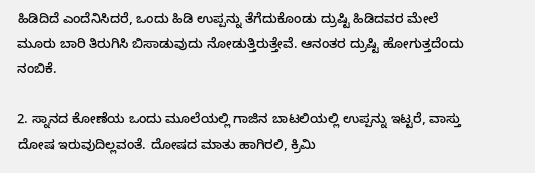ಹಿಡಿದಿದೆ ಎಂದೆನಿಸಿದರೆ, ಒಂದು ಹಿಡಿ ಉಪ್ಪನ್ನು ತೆಗೆದುಕೊಂಡು ದ್ರುಷ್ಟಿ ಹಿಡಿದವರ ಮೇಲೆ ಮೂರು ಬಾರಿ ತಿರುಗಿಸಿ ಬಿಸಾಡುವುದು ನೋಡುತ್ತಿರುತ್ತೇವೆ. ಆನಂತರ ದ್ರುಷ್ಟಿ ಹೋಗುತ್ತದೆಂದು ನಂಬಿಕೆ.

2. ಸ್ನಾನದ ಕೋಣೆಯ ಒಂದು ಮೂಲೆಯಲ್ಲಿ ಗಾಜಿನ ಬಾಟಲಿಯಲ್ಲಿ ಉಪ್ಪನ್ನು ಇಟ್ಟರೆ, ವಾಸ್ತು ದೋಷ ಇರುವುದಿಲ್ಲವಂತೆ. ದೋಷದ ಮಾತು ಹಾಗಿರಲಿ, ಕ್ರಿಮಿ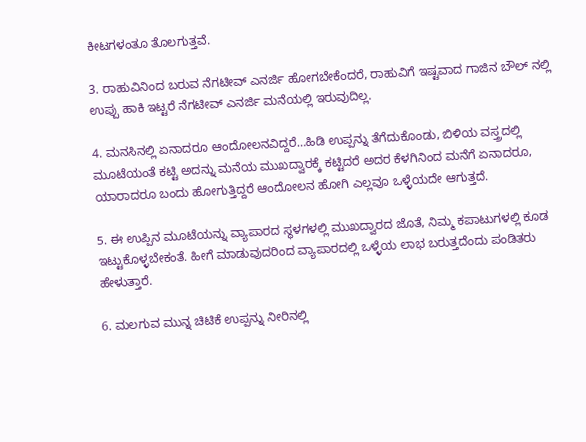ಕೀಟಗಳಂತೂ ತೊಲಗುತ್ತವೆ.

3. ರಾಹುವಿನಿಂದ ಬರುವ ನೆಗಟೀವ್ ಎನರ್ಜಿ ಹೋಗಬೇಕೆಂದರೆ, ರಾಹುವಿಗೆ ಇಷ್ಟವಾದ ಗಾಜಿನ ಬೌಲ್ ನಲ್ಲಿ ಉಪ್ಪು ಹಾಕಿ ಇಟ್ಟರೆ ನೆಗಟೀವ್ ಎನರ್ಜಿ ಮನೆಯಲ್ಲಿ ಇರುವುದಿಲ್ಲ.

4. ಮನಸಿನಲ್ಲಿ ಏನಾದರೂ ಆಂದೋಲನವಿದ್ದರೆ…ಹಿಡಿ ಉಪ್ಪನ್ನು ತೆಗೆದುಕೊಂಡು, ಬಿಳಿಯ ವಸ್ತ್ರದಲ್ಲಿ ಮೂಟೆಯಂತೆ ಕಟ್ಟಿ ಅದನ್ನು ಮನೆಯ ಮುಖದ್ವಾರಕ್ಕೆ ಕಟ್ಟಿದರೆ ಅದರ ಕೆಳಗಿನಿಂದ ಮನೆಗೆ ಏನಾದರೂ, ಯಾರಾದರೂ ಬಂದು ಹೋಗುತ್ತಿದ್ದರೆ ಆಂದೋಲನ ಹೋಗಿ ಎಲ್ಲವೂ ಒಳ್ಳೆಯದೇ ಆಗುತ್ತದೆ.

5. ಈ ಉಪ್ಪಿನ ಮೂಟೆಯನ್ನು ವ್ಯಾಪಾರದ ಸ್ಥಳಗಳಲ್ಲಿ ಮುಖದ್ವಾರದ ಜೊತೆ, ನಿಮ್ಮ ಕಪಾಟುಗಳಲ್ಲಿ ಕೂಡ ಇಟ್ಟುಕೊಳ್ಳಬೇಕಂತೆ. ಹೀಗೆ ಮಾಡುವುದರಿಂದ ವ್ಯಾಪಾರದಲ್ಲಿ ಒಳ್ಳೆಯ ಲಾಭ ಬರುತ್ತದೆಂದು ಪಂಡಿತರು ಹೇಳುತ್ತಾರೆ.

6. ಮಲಗುವ ಮುನ್ನ ಚಿಟಿಕೆ ಉಪ್ಪನ್ನು ನೀರಿನಲ್ಲಿ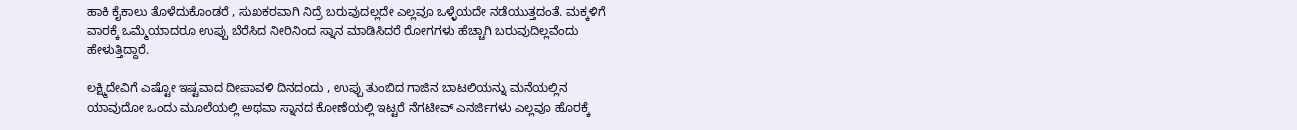ಹಾಕಿ ಕೈಕಾಲು ತೊಳೆದುಕೊಂಡರೆ , ಸುಖಕರವಾಗಿ ನಿದ್ರೆ ಬರುವುದಲ್ಲದೇ ಎಲ್ಲವೂ ಒಳ್ಳೆಯದೇ ನಡೆಯುತ್ತದಂತೆ. ಮಕ್ಕಳಿಗೆ ವಾರಕ್ಕೆ ಒಮ್ಮೆಯಾದರೂ ಉಪ್ಪು ಬೆರೆಸಿದ ನೀರಿನಿಂದ ಸ್ನಾನ ಮಾಡಿಸಿದರೆ ರೋಗಗಳು ಹೆಚ್ಚಾಗಿ ಬರುವುದಿಲ್ಲವೆಂದು ಹೇಳುತ್ತಿದ್ದಾರೆ.

ಲಕ್ಷ್ಮಿದೇವಿಗೆ ಎಷ್ಟೋ ಇಷ್ಟವಾದ ದೀಪಾವಳಿ ದಿನದಂದು , ಉಪ್ಪು ತುಂಬಿದ ಗಾಜಿನ ಬಾಟಲಿಯನ್ನು ಮನೆಯಲ್ಲಿನ ಯಾವುದೋ ಒಂದು ಮೂಲೆಯಲ್ಲಿ ಅಥವಾ ಸ್ನಾನದ ಕೋಣೆಯಲ್ಲಿ ಇಟ್ಟರೆ ನೆಗಟೀವ್ ಎನರ್ಜಿಗಳು ಎಲ್ಲವೂ ಹೊರಕ್ಕೆ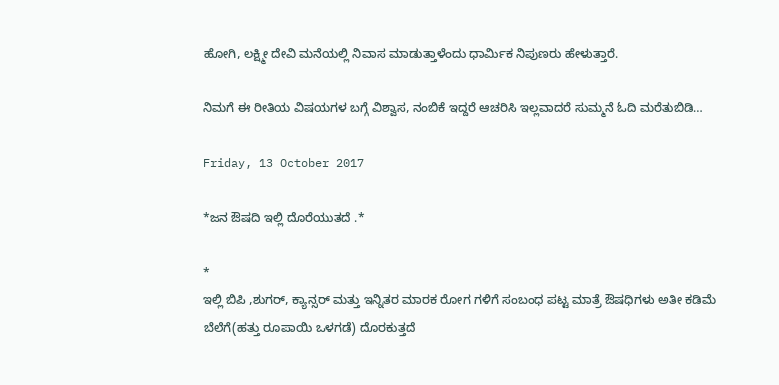ಹೋಗಿ, ಲಕ್ಷ್ಮೀ ದೇವಿ ಮನೆಯಲ್ಲಿ ನಿವಾಸ ಮಾಡುತ್ತಾಳೆಂದು ಧಾರ್ಮಿಕ ನಿಪುಣರು ಹೇಳುತ್ತಾರೆ.

ನಿಮಗೆ ಈ ರೀತಿಯ ವಿಷಯಗಳ ಬಗ್ಗೆ ವಿಶ್ವಾಸ, ನಂಬಿಕೆ ಇದ್ದರೆ ಆಚರಿಸಿ ಇಲ್ಲವಾದರೆ ಸುಮ್ಮನೆ ಓದಿ ಮರೆತುಬಿಡಿ…

Friday, 13 October 2017

*ಜನ ಔಷದಿ ಇಲ್ಲಿ ದೊರೆಯುತದೆ .*

*
ಇಲ್ಲಿ ಬಿಪಿ ,ಶುಗರ್, ಕ್ಯಾನ್ಸರ್ ಮತ್ತು ಇನ್ನಿತರ ಮಾರಕ ರೋಗ ಗಳಿಗೆ ಸಂಬಂಧ ಪಟ್ಟ ಮಾತ್ರೆ ಔಷಧಿಗಳು ಅತೀ ಕಡಿಮೆ ಬೆಲೆಗೆ(ಹತ್ತು ರೂಪಾಯಿ ಒಳಗಡೆ) ದೊರಕುತ್ತದೆ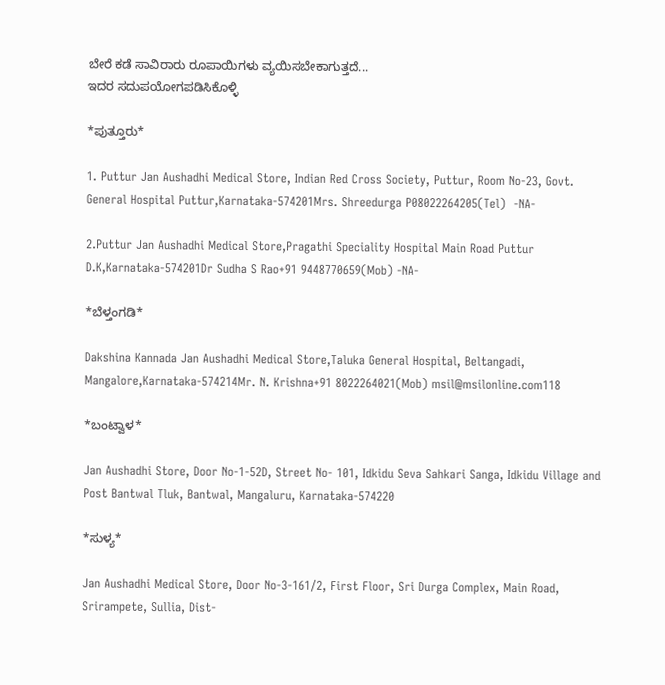ಬೇರೆ ಕಡೆ ಸಾವಿರಾರು ರೂಪಾಯಿಗಳು ವ್ಯಯಿಸಬೇಕಾಗುತ್ತದೆ...
ಇದರ ಸದುಪಯೋಗಪಡಿಸಿಕೊಳ್ಳಿ

*ಪುತ್ತೂರು*

1. Puttur Jan Aushadhi Medical Store, Indian Red Cross Society, Puttur, Room No-23, Govt. General Hospital Puttur,Karnataka-574201Mrs. Shreedurga P08022264205(Tel)  -NA-

2.Puttur Jan Aushadhi Medical Store,Pragathi Speciality Hospital Main Road Puttur D.K,Karnataka-574201Dr Sudha S Rao+91 9448770659(Mob) -NA-

*ಬೆಳ್ತಂಗಡಿ*

Dakshina Kannada Jan Aushadhi Medical Store,Taluka General Hospital, Beltangadi, Mangalore,Karnataka-574214Mr. N. Krishna+91 8022264021(Mob) msil@msilonline.com118

*ಬಂಟ್ವಾಳ*

Jan Aushadhi Store, Door No-1-52D, Street No- 101, Idkidu Seva Sahkari Sanga, Idkidu Village and Post Bantwal Tluk, Bantwal, Mangaluru, Karnataka-574220

*ಸುಳ್ಯ*

Jan Aushadhi Medical Store, Door No-3-161/2, First Floor, Sri Durga Complex, Main Road, Srirampete, Sullia, Dist-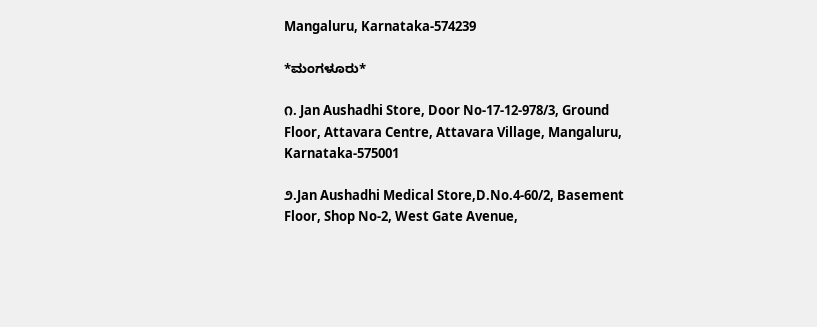Mangaluru, Karnataka-574239

*ಮಂಗಳೂರು*

೧. Jan Aushadhi Store, Door No-17-12-978/3, Ground Floor, Attavara Centre, Attavara Village, Mangaluru, Karnataka-575001

೨.Jan Aushadhi Medical Store,D.No.4-60/2, Basement Floor, Shop No-2, West Gate Avenue,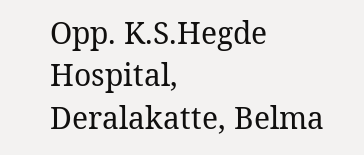Opp. K.S.Hegde Hospital, Deralakatte, Belma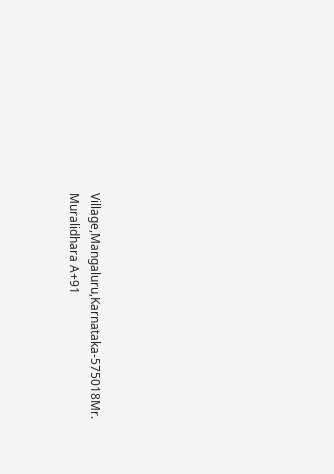Village,Mangaluru,Karnataka-575018Mr. Muralidhara A+91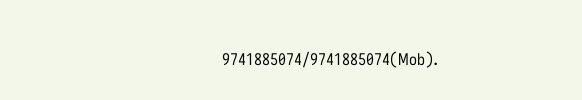9741885074/9741885074(Mob).